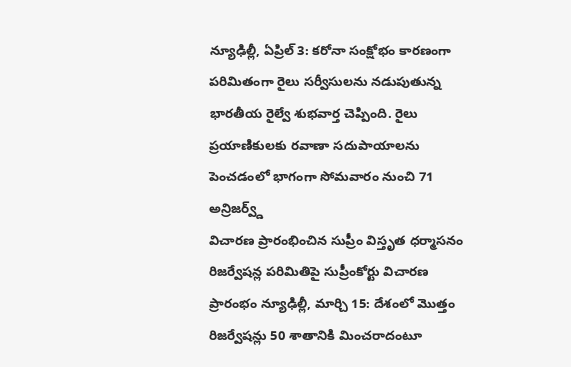న్యూఢిల్లీ, ఏప్రిల్ 3: కరోనా సంక్షోభం కారణంగా పరిమితంగా రైలు సర్వీసులను నడుపుతున్న భారతీయ రైల్వే శుభవార్త చెప్పింది. రైలు ప్రయాణికులకు రవాణా సదుపాయాలను పెంచడంలో భాగంగా సోమవారం నుంచి 71 అన్రిజర్వ్డ్
విచారణ ప్రారంభించిన సుప్రీం విస్తృత ధర్మాసనం రిజర్వేషన్ల పరిమితిపై సుప్రీంకోర్టు విచారణ ప్రారంభం న్యూఢిల్లీ, మార్చి 15: దేశంలో మొత్తం రిజర్వేషన్లు 50 శాతానికి మించరాదంటూ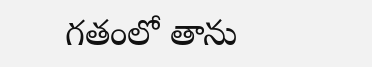గతంలో తాను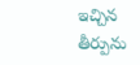ఇచ్చిన తీర్పును